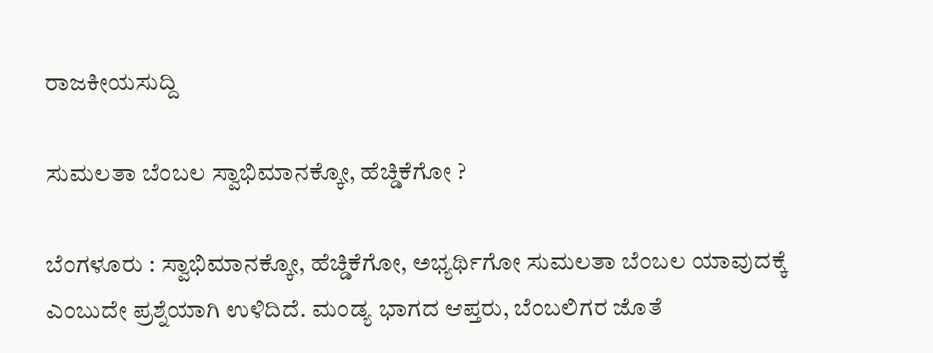ರಾಜಕೀಯಸುದ್ದಿ

ಸುಮಲತಾ ಬೆಂಬಲ ಸ್ವಾಭಿಮಾನಕ್ಕೋ, ಹೆಚ್ಡಿಕೆಗೋ ?

ಬೆಂಗಳೂರು : ಸ್ವಾಭಿಮಾನಕ್ಕೋ, ಹೆಚ್ಡಿಕೆಗೋ, ಅಭ್ಯರ್ಥಿಗೋ ಸುಮಲತಾ ಬೆಂಬಲ ಯಾವುದಕ್ಕೆ ಎಂಬುದೇ ಪ್ರಶ್ನೆಯಾಗಿ ಉಳಿದಿದೆ. ಮಂಡ್ಯ ಭಾಗದ ಆಪ್ತರು, ಬೆಂಬಲಿಗರ ಜೊತೆ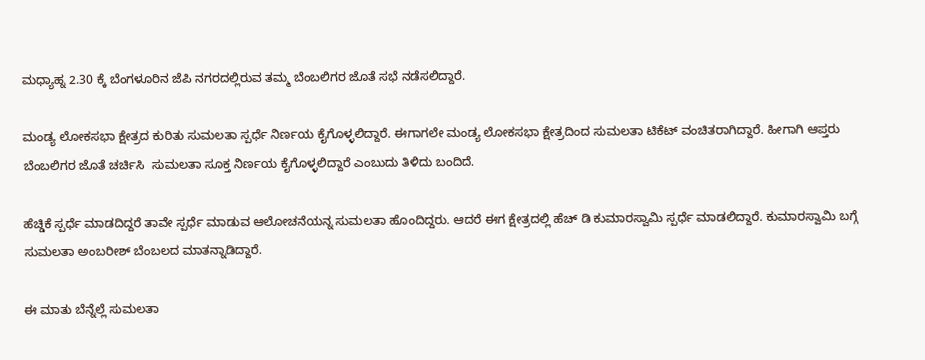ಮಧ್ಯಾಹ್ನ 2.30 ಕ್ಕೆ ಬೆಂಗಳೂರಿನ ಜೆಪಿ ನಗರದಲ್ಲಿರುವ ತಮ್ಮ ಬೆಂಬಲಿಗರ ಜೊತೆ ಸಭೆ ನಡೆಸಲಿದ್ದಾರೆ.

ಮಂಡ್ಯ ಲೋಕಸಭಾ ಕ್ಷೇತ್ರದ ಕುರಿತು ಸುಮಲತಾ ಸ್ಪರ್ಧೆ ನಿರ್ಣಯ ಕೈಗೊಳ್ಳಲಿದ್ದಾರೆ. ಈಗಾಗಲೇ ಮಂಡ್ಯ ಲೋಕಸಭಾ ಕ್ಷೇತ್ರದಿಂದ ಸುಮಲತಾ ಟಿಕೆಟ್ ವಂಚಿತರಾಗಿದ್ದಾರೆ. ಹೀಗಾಗಿ ಆಪ್ತರು ಬೆಂಬಲಿಗರ ಜೊತೆ ಚರ್ಚಿಸಿ  ಸುಮಲತಾ ಸೂಕ್ತ ನಿರ್ಣಯ ಕೈಗೊಳ್ಳಲಿದ್ದಾರೆ ಎಂಬುದು ತಿಳಿದು ಬಂದಿದೆ.

ಹೆಚ್ಡಿಕೆ ಸ್ಪರ್ಧೆ ಮಾಡದಿದ್ದರೆ ತಾವೇ ಸ್ಪರ್ಧೆ ಮಾಡುವ ಆಲೋಚನೆಯನ್ನ ಸುಮಲತಾ ಹೊಂದಿದ್ದರು. ಆದರೆ ಈಗ ಕ್ಷೇತ್ರದಲ್ಲಿ ಹೆಚ್ ಡಿ ಕುಮಾರಸ್ವಾಮಿ ಸ್ಪರ್ಧೆ ಮಾಡಲಿದ್ದಾರೆ. ಕುಮಾರಸ್ವಾಮಿ ಬಗ್ಗೆ ಸುಮಲತಾ ಅಂಬರೀಶ್ ಬೆಂಬಲದ ಮಾತನ್ನಾಡಿದ್ದಾರೆ.

ಈ ಮಾತು ಬೆನ್ನೆಲ್ಲೆ ಸುಮಲತಾ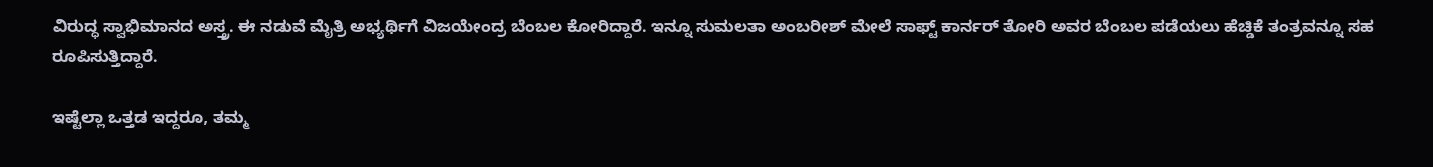ವಿರುದ್ಧ ಸ್ವಾಭಿಮಾನದ ಅಸ್ತ್ರ. ಈ ನಡುವೆ ಮೈತ್ರಿ ಅಭ್ಯರ್ಥಿಗೆ ವಿಜಯೇಂದ್ರ ಬೆಂಬಲ ಕೋರಿದ್ದಾರೆ. ಇನ್ನೂ ಸುಮಲತಾ ಅಂಬರೀಶ್ ಮೇಲೆ ಸಾಫ್ಟ್ ಕಾರ್ನರ್ ತೋರಿ ಅವರ ಬೆಂಬಲ ಪಡೆಯಲು ಹೆಚ್ಡಿಕೆ ತಂತ್ರವನ್ನೂ ಸಹ ರೂಪಿಸುತ್ತಿದ್ದಾರೆ.

ಇಷ್ಟೆಲ್ಲಾ ಒತ್ತಡ ಇದ್ದರೂ, ತಮ್ಮ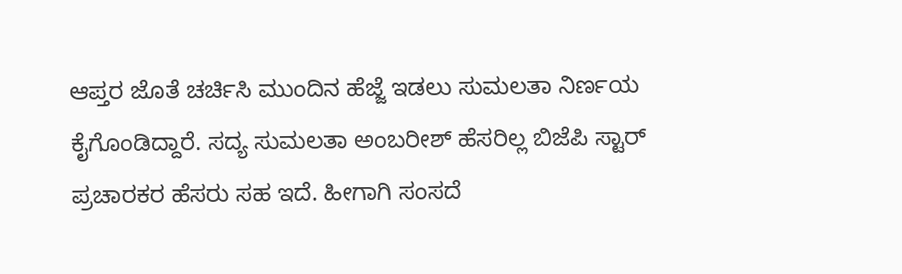ಆಪ್ತರ ಜೊತೆ ಚರ್ಚಿಸಿ ಮುಂದಿನ ಹೆಜ್ಜೆ ಇಡಲು ಸುಮಲತಾ ನಿರ್ಣಯ ಕೈಗೊಂಡಿದ್ದಾರೆ. ಸದ್ಯ ಸುಮಲತಾ ಅಂಬರೀಶ್ ಹೆಸರಿಲ್ಲ ಬಿಜೆಪಿ ಸ್ಟಾರ್ ಪ್ರಚಾರಕರ ಹೆಸರು ಸಹ ಇದೆ. ಹೀಗಾಗಿ ಸಂಸದೆ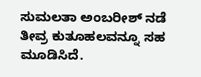ಸುಮಲತಾ ಅಂಬರೀಶ್ ನಡೆ ತೀವ್ರ ಕುತೂಹಲವನ್ನೂ ಸಹ ಮೂಡಿಸಿದೆ.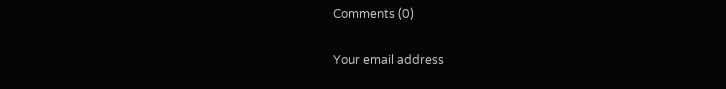Comments (0)

Your email address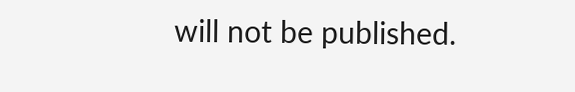will not be published.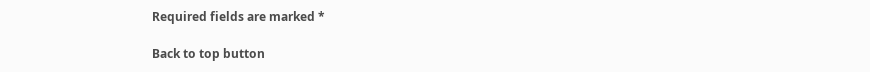Required fields are marked *

Back to top button